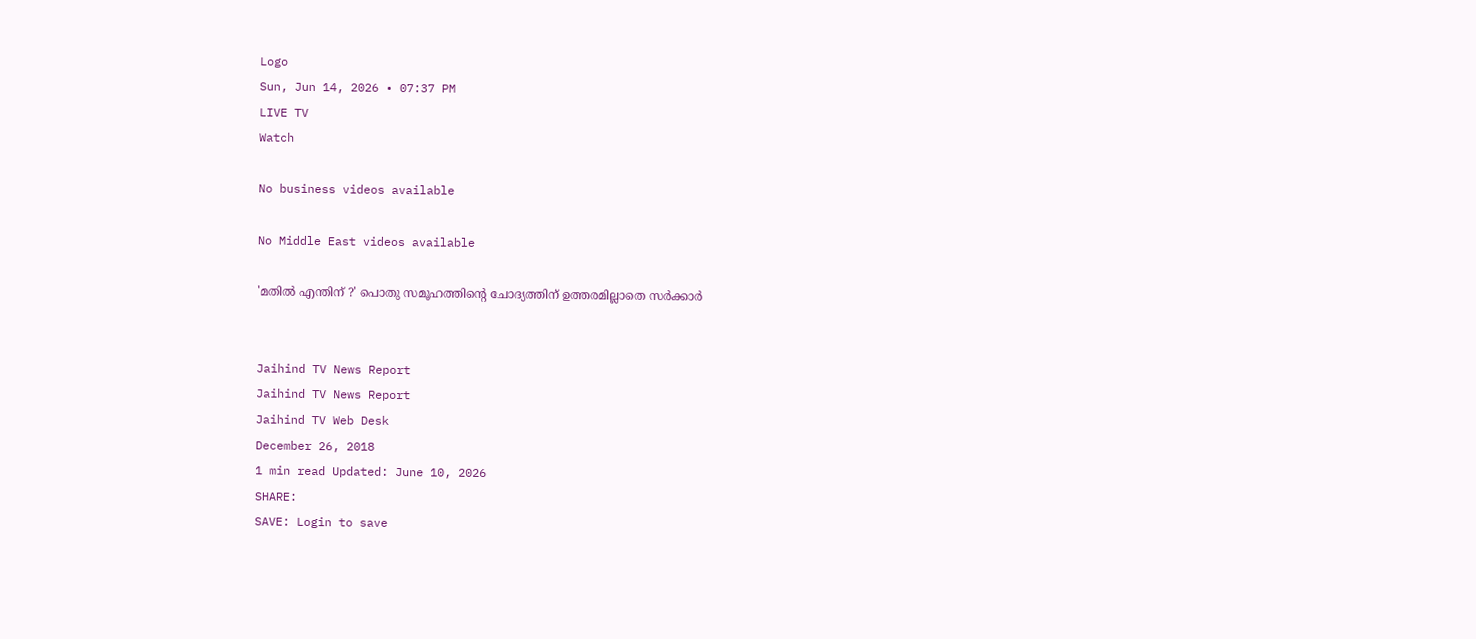Logo
Sun, Jun 14, 2026 • 07:37 PM
LIVE TV
Watch

No business videos available

No Middle East videos available

'മതില്‍ എന്തിന് ?' പൊതു സമൂഹത്തിന്‍റെ ചോദ്യത്തിന് ഉത്തരമില്ലാതെ സർക്കാർ


Jaihind TV News Report
Jaihind TV News Report
Jaihind TV Web Desk
December 26, 2018
1 min read Updated: June 10, 2026
SHARE:
SAVE: Login to save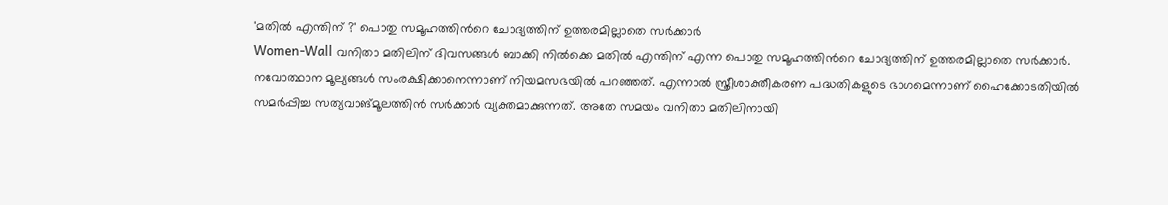'മതില്‍ എന്തിന് ?' പൊതു സമൂഹത്തിന്‍റെ ചോദ്യത്തിന് ഉത്തരമില്ലാതെ സർക്കാർ
Women-Wall വനിതാ മതിലിന് ദിവസങ്ങൾ ബാക്കി നിൽക്കെ മതില്‍ എന്തിന് എന്ന പൊതു സമൂഹത്തിന്‍റെ ചോദ്യത്തിന് ഉത്തരമില്ലാതെ സർക്കാർ. നവോത്ഥാന മൂല്യങ്ങൾ സംരക്ഷിക്കാനെന്നാണ് നിയമസഭയിൽ പറഞ്ഞത്. എന്നാൽ സ്ത്രീശാക്തീകരണ പദ്ധതികളുടെ ഭാഗമെന്നാണ് ഹൈക്കോടതിയിൽ സമർപ്പിച്ച സത്യവാങ്മൂലത്തിൻ സർക്കാർ വ്യക്തമാക്കുന്നത്. അതേ സമയം വനിതാ മതിലിനായി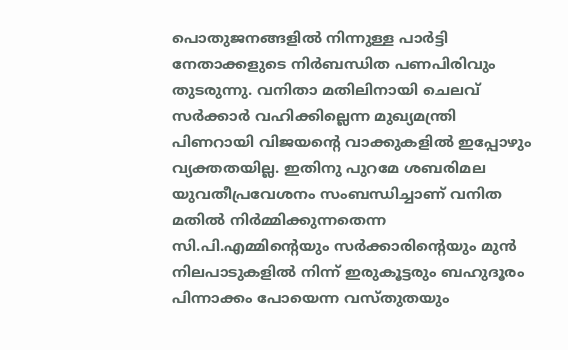പൊതുജനങ്ങളിൽ നിന്നുള്ള പാർട്ടി നേതാക്കളുടെ നിർബന്ധിത പണപിരിവും തുടരുന്നു. വനിതാ മതിലിനായി ചെലവ് സർക്കാർ വഹിക്കില്ലെന്ന മുഖ്യമന്ത്രി പിണറായി വിജയന്‍റെ വാക്കുകളിൽ ഇപ്പോഴും വ്യക്തതയില്ല. ഇതിനു പുറമേ ശബരിമല യുവതീപ്രവേശനം സംബന്ധിച്ചാണ് വനിത മതിൽ നിർമ്മിക്കുന്നതെന്ന സി.പി.എമ്മിന്റെയും സർക്കാരിന്‍റെയും മുൻ നിലപാടുകളിൽ നിന്ന് ഇരുകൂട്ടരും ബഹുദൂരം പിന്നാക്കം പോയെന്ന വസ്തുതയും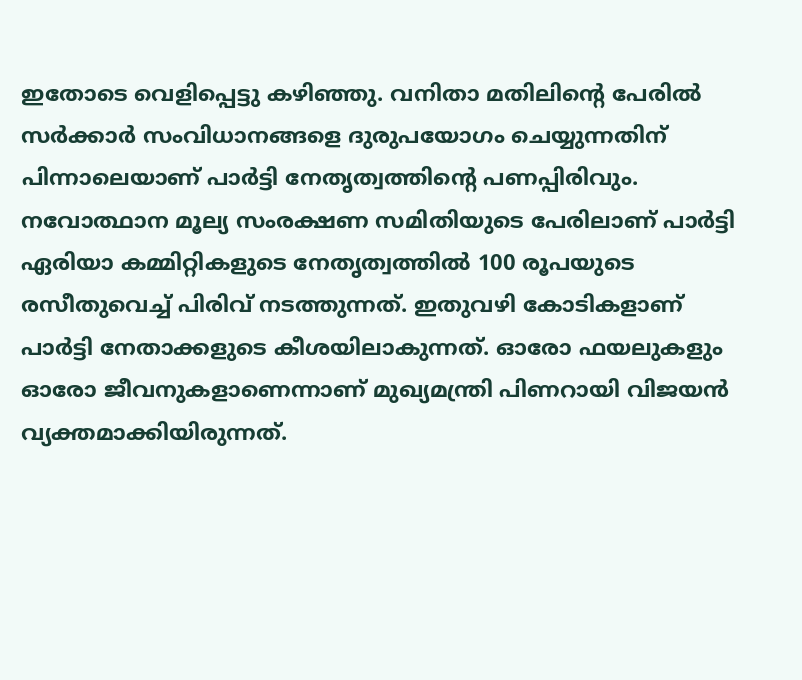ഇതോടെ വെളിപ്പെട്ടു കഴിഞ്ഞു. വനിതാ മതിലിന്‍റെ പേരിൽ സർക്കാർ സംവിധാനങ്ങളെ ദുരുപയോഗം ചെയ്യുന്നതിന് പിന്നാലെയാണ് പാർട്ടി നേതൃത്വത്തിന്‍റെ പണപ്പിരിവും. നവോത്ഥാന മൂല്യ സംരക്ഷണ സമിതിയുടെ പേരിലാണ് പാർട്ടി ഏരിയാ കമ്മിറ്റികളുടെ നേതൃത്വത്തിൽ 100 രൂപയുടെ രസീതുവെച്ച് പിരിവ് നടത്തുന്നത്. ഇതുവഴി കോടികളാണ് പാർട്ടി നേതാക്കളുടെ കീശയിലാകുന്നത്. ഓരോ ഫയലുകളും ഓരോ ജീവനുകളാണെന്നാണ് മുഖ്യമന്ത്രി പിണറായി വിജയൻ വ്യക്തമാക്കിയിരുന്നത്.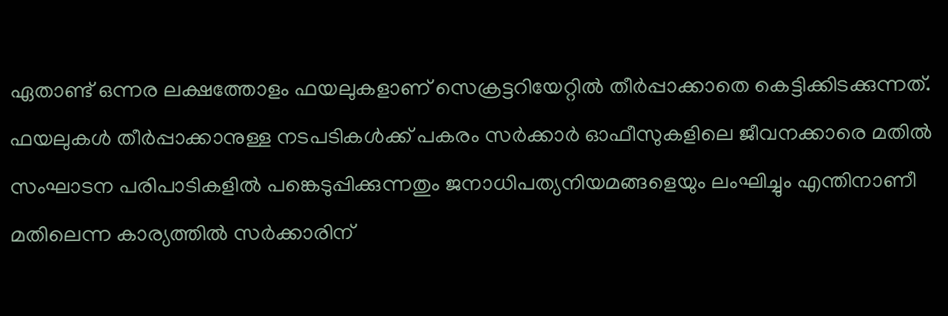ഏതാണ്ട് ഒന്നര ലക്ഷത്തോളം ഫയലുകളാണ് സെക്രട്ടറിയേറ്റിൽ തീർപ്പാക്കാതെ കെട്ടിക്കിടക്കുന്നത്. ഫയലുകൾ തീർപ്പാക്കാനുള്ള നടപടികൾക്ക് പകരം സർക്കാർ ഓഫീസുകളിലെ ജീവനക്കാരെ മതിൽ സംഘാടന പരിപാടികളിൽ പങ്കെടുപ്പിക്കുന്നതും ജനാധിപത്യനിയമങ്ങളെയും ലംഘിച്ചും എന്തിനാണീ മതിലെന്ന കാര്യത്തിൽ സർക്കാരിന്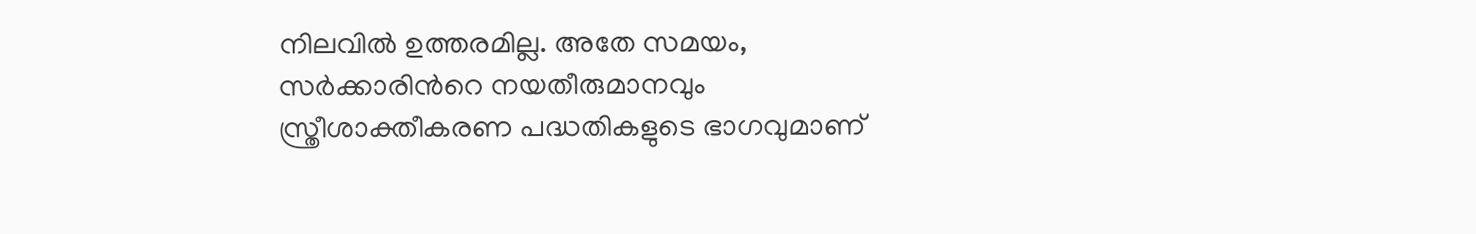നിലവിൽ ഉത്തരമില്ല. അതേ സമയം, സർക്കാരിന്‍റെ നയതീരുമാനവും സ്ത്രീശാക്തീകരണ പദ്ധതികളുടെ ഭാഗവുമാണ്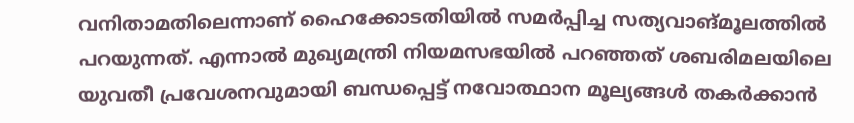വനിതാമതിലെന്നാണ് ഹൈക്കോടതിയിൽ സമർപ്പിച്ച സത്യവാങ്മൂലത്തിൽ പറയുന്നത്. എന്നാൽ മുഖ്യമന്ത്രി നിയമസഭയിൽ പറഞ്ഞത് ശബരിമലയിലെ യുവതീ പ്രവേശനവുമായി ബന്ധപ്പെട്ട് നവോത്ഥാന മൂല്യങ്ങൾ തകർക്കാൻ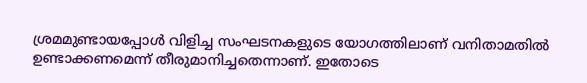ശ്രമമുണ്ടായപ്പോൾ വിളിച്ച സംഘടനകളുടെ യോഗത്തിലാണ് വനിതാമതിൽ ഉണ്ടാക്കണമെന്ന് തീരുമാനിച്ചതെന്നാണ്. ഇതോടെ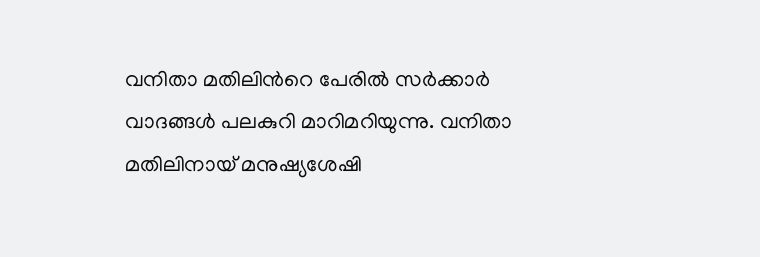വനിതാ മതിലിന്‍റെ പേരിൽ സർക്കാർ വാദങ്ങൾ പലകുറി മാറിമറിയുന്നു. വനിതാ മതിലിനായ് മനുഷ്യശേഷി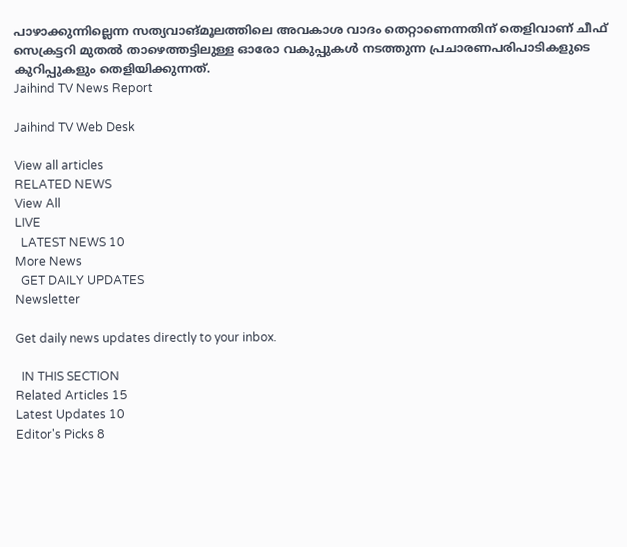പാഴാക്കുന്നില്ലെന്ന സത്യവാങ്മൂലത്തിലെ അവകാശ വാദം തെറ്റാണെന്നതിന് തെളിവാണ് ചീഫ് സെക്രട്ടറി മുതൽ താഴെത്തട്ടിലുള്ള ഓരോ വകുപ്പുകൾ നടത്തുന്ന പ്രചാരണപരിപാടികളുടെ കുറിപ്പുകളും തെളിയിക്കുന്നത്.
Jaihind TV News Report

Jaihind TV Web Desk

View all articles
RELATED NEWS
View All
LIVE
  LATEST NEWS 10
More News
  GET DAILY UPDATES
Newsletter

Get daily news updates directly to your inbox.

  IN THIS SECTION
Related Articles 15
Latest Updates 10
Editor's Picks 8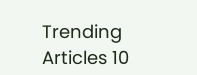Trending Articles 10